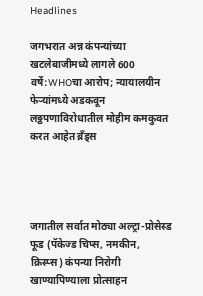Headlines

जगभरात अन्न कंपन्यांच्या खटलेबाजीमध्ये लागले 600 वर्षे:WHOचा आरोप; न्यायालयीन फेऱ्यांमध्ये अडकवून लठ्ठपणाविरोधातील मोहीम कमकुवत करत आहेत ब्रँड्स




जगातील सर्वात मोठ्या अल्ट्रा-प्रोसेस्ड फूड (पॅकेज्ड चिप्स, नमकीन, क्रिस्प्स) कंपन्या निरोगी खाण्यापिण्याला प्रोत्साहन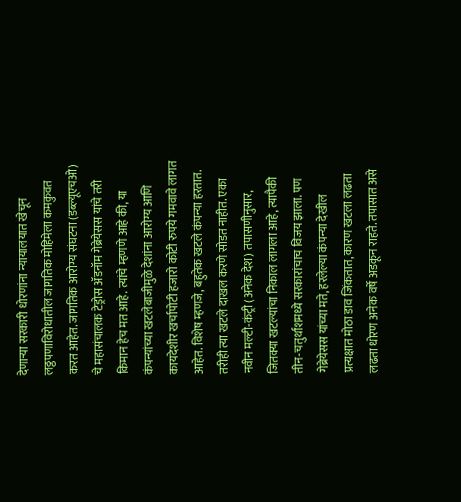देणाऱ्या सरकारी धोरणांना न्यायालयात खेचून लठ्ठपणाविरोधातील जागतिक मोहिमेला कमकुवत करत आहेत. जागतिक आरोग्य संघटना (डब्ल्यूएचओ) चे महासंचालक टेड्रोस ॲडनॉम गेब्रेयेसस यांचे तरी किमान हेच मत आहे. त्यांचे म्हणणे आहे की, या कंपन्यांच्या खटलेबाजीमुळे देशांना आरोग्य आणि कायदेशीर खर्चापोटी हजारो कोटी रुपये गमवावे लागत आहेत. विशेष म्हणजे, बहुतेक खटले कंपन्या हरतात. तरीही त्या खटले दाखल करणे सोडत नाहीत. एका नवीन मल्टी-कंट्री (अनेक देश) तपासणीनुसार, जितक्या खटल्यांचा निकाल लागला आहे, त्यापैकी तीन-चतुर्थांशमध्ये सरकारांचाच विजय झाला. पण गेब्रेयेसस यांच्या मते, हरलेल्या कंपन्या देखील प्रत्यक्षात मोठा डाव जिंकतात, कारण खटला लढता लढता धोरण अनेक वर्षे अडकून राहते. तपासात असे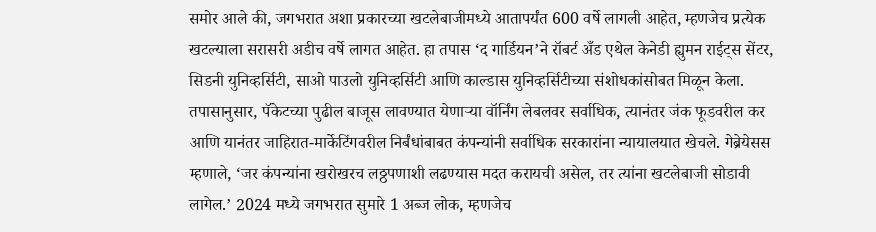समोर आले की, जगभरात अशा प्रकारच्या खटलेबाजीमध्ये आतापर्यंत 600 वर्षे लागली आहेत, म्हणजेच प्रत्येक खटल्याला सरासरी अडीच वर्षे लागत आहेत. हा तपास ‘द गार्डियन’ने रॉबर्ट अँड एथेल केनेडी ह्युमन राईट्स सेंटर, सिडनी युनिव्हर्सिटी, साओ पाउलो युनिव्हर्सिटी आणि काल्डास युनिव्हर्सिटीच्या संशोधकांसोबत मिळून केला. तपासानुसार, पॅकेटच्या पुढील बाजूस लावण्यात येणाऱ्या वॉर्निंग लेबलवर सर्वाधिक, त्यानंतर जंक फूडवरील कर आणि यानंतर जाहिरात-मार्केटिंगवरील निर्बंधांबाबत कंपन्यांनी सर्वाधिक सरकारांना न्यायालयात खेचले. गेब्रेयेसस म्हणाले, ‘जर कंपन्यांना खरोखरच लठ्ठपणाशी लढण्यास मदत करायची असेल, तर त्यांना खटलेबाजी सोडावी लागेल.’ 2024 मध्ये जगभरात सुमारे 1 अब्ज लोक, म्हणजेच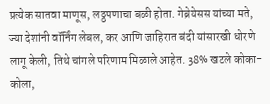प्रत्येक सातवा माणूस, लठ्ठपणाचा बळी होता. गेब्रेयेसस यांच्या मते, ज्या देशांनी वॉर्निंग लेबल, कर आणि जाहिरात बंदी यांसारखी धोरणे लागू केली, तिथे चांगले परिणाम मिळाले आहेत. 38% खटले कोका-कोला,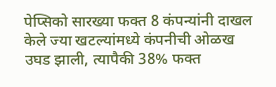पेप्सिको सारख्या फक्त 8 कंपन्यांनी दाखल केले ज्या खटल्यांमध्ये कंपनीची ओळख उघड झाली, त्यापैकी 38% फक्त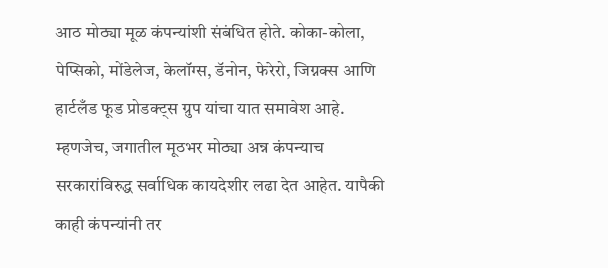आठ मोठ्या मूळ कंपन्यांशी संबंधित होते. कोका-कोला, पेप्सिको, मोंडेलेज, केलॉग्स, डॅनोन, फेरेरो, जिग्नक्स आणि हार्टलँड फूड प्रोडक्ट्स ग्रुप यांचा यात समावेश आहे. म्हणजेच, जगातील मूठभर मोठ्या अन्न कंपन्याच सरकारांविरुद्ध सर्वाधिक कायदेशीर लढा देत आहेत. यापैकी काही कंपन्यांनी तर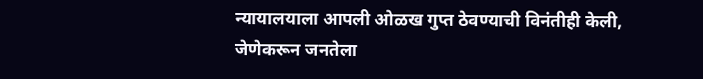न्यायालयाला आपली ओळख गुप्त ठेवण्याची विनंतीही केली, जेणेकरून जनतेला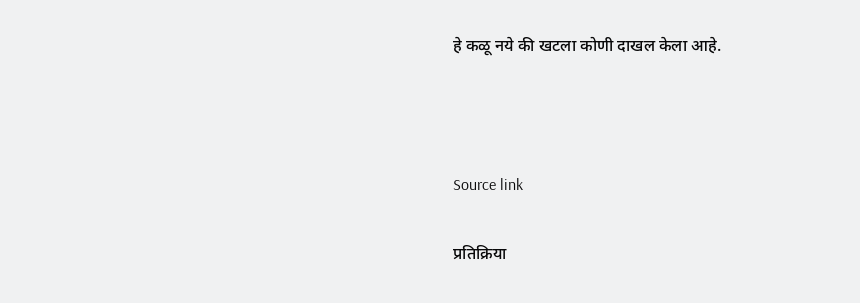हे कळू नये की खटला कोणी दाखल केला आहे.



Source link

प्रतिक्रिया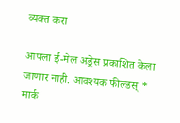व्यक्त करा

आपला ई-मेल अड्रेस प्रकाशित केला जाणार नाही. आवश्यक फील्डस् * मार्क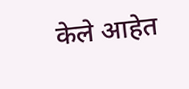केले आहेत